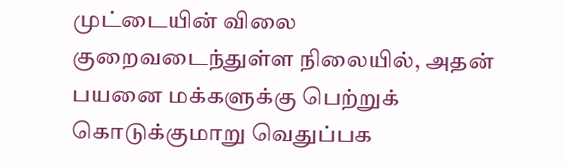முட்டையின் விலை குறைவடைந்துள்ள நிலையில், அதன் பயனை மக்களுக்கு பெற்றுக் கொடுக்குமாறு வெதுப்பக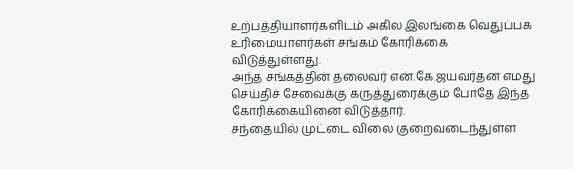உற்பத்தியாளர்களிடம் அகில இலங்கை வெதுப்பக உரிமையாளர்கள் சங்கம் கோரிக்கை விடுத்துள்ளது.
அந்த சங்கத்தின் தலைவர் என்.கே.ஜயவர்தன எமது செய்திச் சேவைக்கு கருத்துரைக்கும் போதே இந்த கோரிக்கையினை விடுத்தார்.
சந்தையில் முட்டை விலை குறைவடைந்துள்ள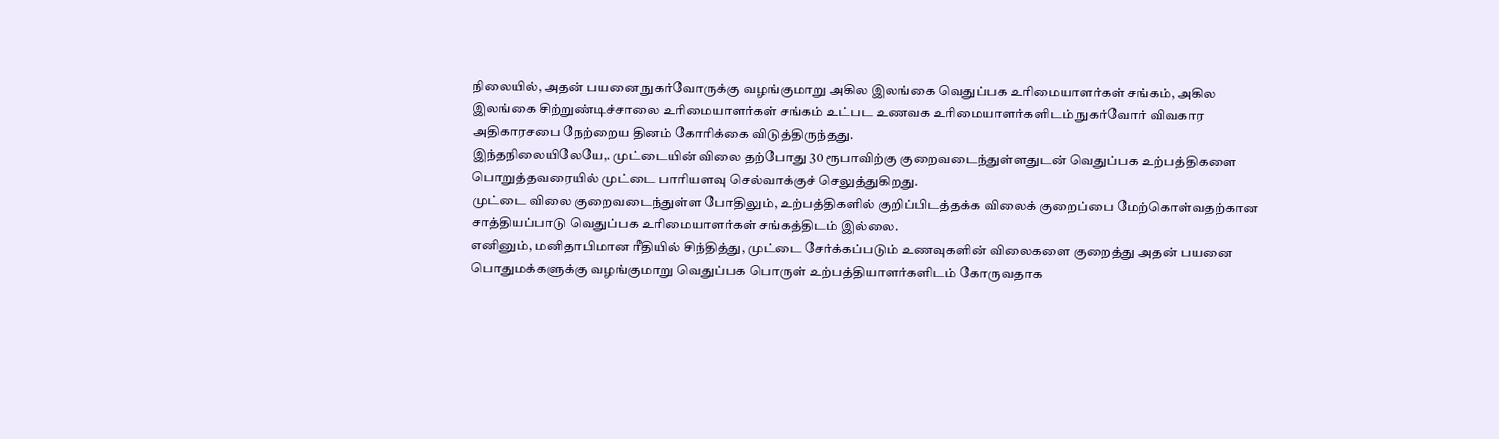நிலையில், அதன் பயனை நுகர்வோருக்கு வழங்குமாறு அகில இலங்கை வெதுப்பக உரிமையாளர்கள் சங்கம், அகில இலங்கை சிற்றுண்டிச்சாலை உரிமையாளர்கள் சங்கம் உட்பட உணவக உரிமையாளர்களிடம் நுகர்வோர் விவகார அதிகாரசபை நேற்றைய தினம் கோரிக்கை விடுத்திருந்தது.
இந்தநிலையிலேயே,. முட்டையின் விலை தற்போது 30 ரூபாவிற்கு குறைவடைந்துள்ளதுடன் வெதுப்பக உற்பத்திகளை பொறுத்தவரையில் முட்டை பாரியளவு செல்வாக்குச் செலுத்துகிறது.
முட்டை விலை குறைவடைந்துள்ள போதிலும், உற்பத்திகளில் குறிப்பிடத்தக்க விலைக் குறைப்பை மேற்கொள்வதற்கான சாத்தியப்பாடு வெதுப்பக உரிமையாளர்கள் சங்கத்திடம் இல்லை.
எனினும், மனிதாபிமான ரீதியில் சிந்தித்து, முட்டை சேர்க்கப்படும் உணவுகளின் விலைகளை குறைத்து அதன் பயனை பொதுமக்களுக்கு வழங்குமாறு வெதுப்பக பொருள் உற்பத்தியாளர்களிடம் கோருவதாக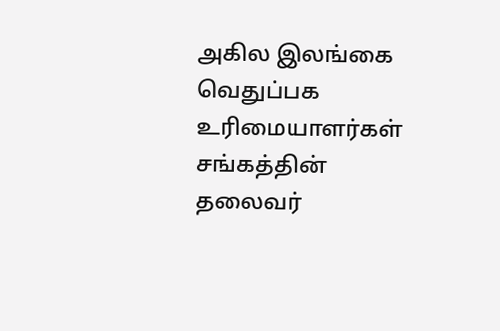அகில இலங்கை வெதுப்பக உரிமையாளர்கள் சங்கத்தின் தலைவர்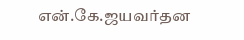என்.கே.ஜயவர்தன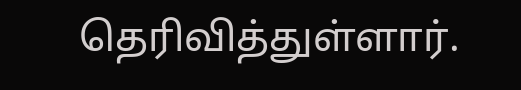தெரிவித்துள்ளார்.